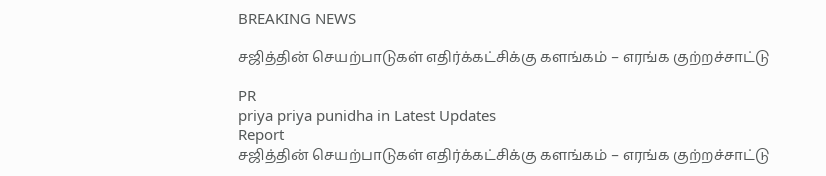BREAKING NEWS

சஜித்தின் செயற்பாடுகள் எதிர்க்கட்சிக்கு களங்கம் – எரங்க குற்றச்சாட்டு

PR
priya priya punidha in Latest Updates
Report
சஜித்தின் செயற்பாடுகள் எதிர்க்கட்சிக்கு களங்கம் – எரங்க குற்றச்சாட்டு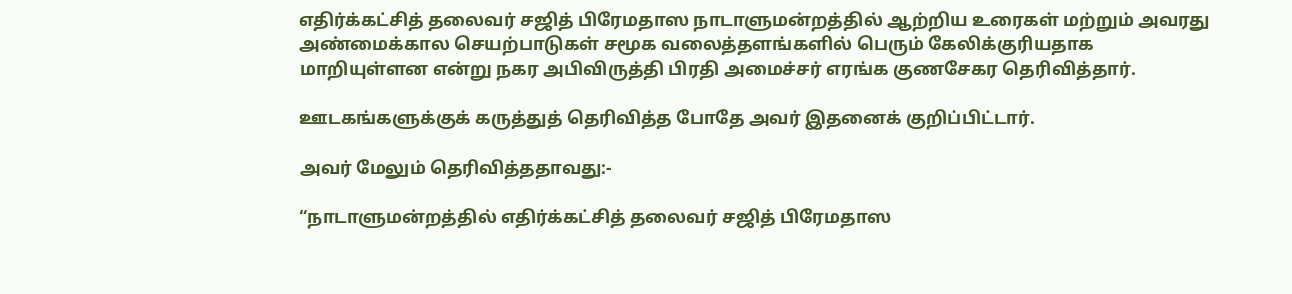எதிர்க்கட்சித் தலைவர் சஜித் பிரேமதாஸ நாடாளுமன்றத்தில் ஆற்றிய உரைகள் மற்றும் அவரது அண்மைக்கால செயற்பாடுகள் சமூக வலைத்தளங்களில் பெரும் கேலிக்குரியதாக மாறியுள்ளன என்று நகர அபிவிருத்தி பிரதி அமைச்சர் எரங்க குணசேகர தெரிவித்தார்.

ஊடகங்களுக்குக் கருத்துத் தெரிவித்த போதே அவர் இதனைக் குறிப்பிட்டார்.

அவர் மேலும் தெரிவித்ததாவது:-

“நாடாளுமன்றத்தில் எதிர்க்கட்சித் தலைவர் சஜித் பிரேமதாஸ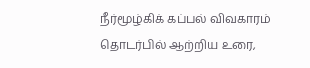நீர்மூழ்கிக் கப்பல் விவகாரம் தொடர்பில் ஆற்றிய உரை,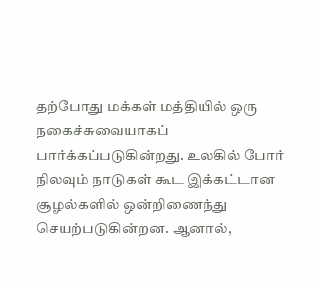தற்போது மக்கள் மத்தியில் ஒரு நகைச்சுவையாகப் பார்க்கப்படுகின்றது. உலகில் போர் நிலவும் நாடுகள் கூட இக்கட்டான சூழல்களில் ஒன்றிணைந்து செயற்படுகின்றன. ஆனால்,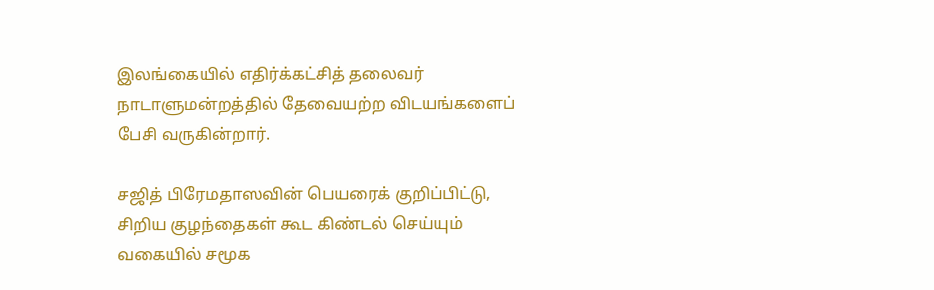இலங்கையில் எதிர்க்கட்சித் தலைவர் நாடாளுமன்றத்தில் தேவையற்ற விடயங்களைப் பேசி வருகின்றார்.

சஜித் பிரேமதாஸவின் பெயரைக் குறிப்பிட்டு, சிறிய குழந்தைகள் கூட கிண்டல் செய்யும் வகையில் சமூக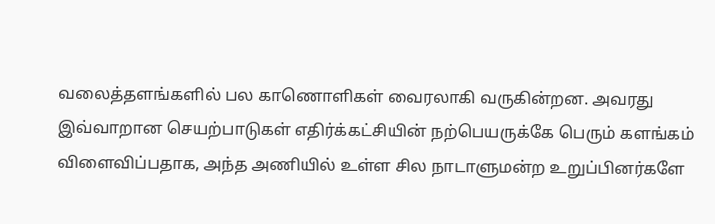வலைத்தளங்களில் பல காணொளிகள் வைரலாகி வருகின்றன. அவரது இவ்வாறான செயற்பாடுகள் எதிர்க்கட்சியின் நற்பெயருக்கே பெரும் களங்கம் விளைவிப்பதாக, அந்த அணியில் உள்ள சில நாடாளுமன்ற உறுப்பினர்களே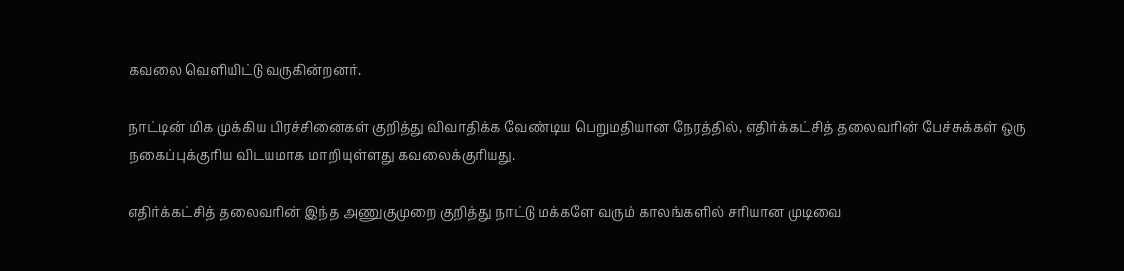கவலை வெளியிட்டு வருகின்றனர்.

நாட்டின் மிக முக்கிய பிரச்சினைகள் குறித்து விவாதிக்க வேண்டிய பெறுமதியான நேரத்தில், எதிர்க்கட்சித் தலைவரின் பேச்சுக்கள் ஒரு நகைப்புக்குரிய விடயமாக மாறியுள்ளது கவலைக்குரியது.

எதிர்க்கட்சித் தலைவரின் இந்த அணுகுமுறை குறித்து நாட்டு மக்களே வரும் காலங்களில் சரியான முடிவை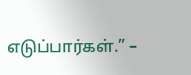எடுப்பார்கள்.” –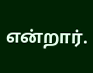என்றார்.